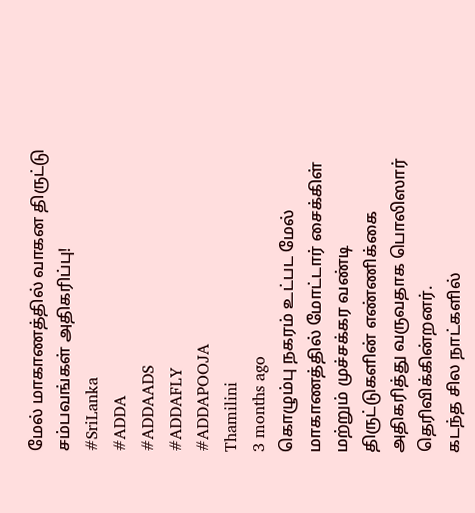மேல் மாகாணத்தில் வாகன திருட்டு சம்பவங்கள் அதிகரிப்பு!
#SriLanka
#ADDA
#ADDAADS
#ADDAFLY
#ADDAPOOJA
Thamilini
3 months ago
கொழும்பு நகரம் உட்பட மேல் மாகாணத்தில் மோட்டார் சைக்கிள் மற்றும் முச்சக்கர வண்டி திருட்டுகளின் எண்ணிக்கை அதிகரித்து வருவதாக பொலிஸார் தெரிவிக்கின்றனர்.
கடந்த சில நாட்களில்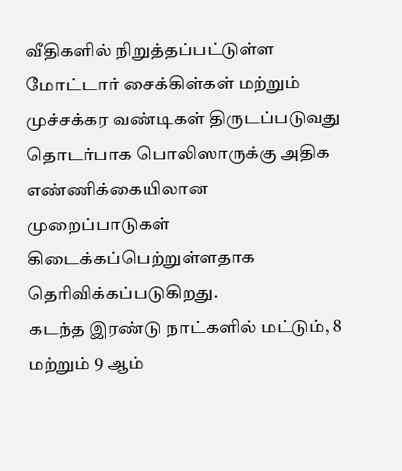வீதிகளில் நிறுத்தப்பட்டுள்ள மோட்டார் சைக்கிள்கள் மற்றும் முச்சக்கர வண்டிகள் திருடப்படுவது தொடர்பாக பொலிஸாருக்கு அதிக எண்ணிக்கையிலான முறைப்பாடுகள் கிடைக்கப்பெற்றுள்ளதாக தெரிவிக்கப்படுகிறது.
கடந்த இரண்டு நாட்களில் மட்டும், 8 மற்றும் 9 ஆம்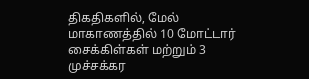திகதிகளில், மேல் மாகாணத்தில் 10 மோட்டார் சைக்கிள்கள் மற்றும் 3 முச்சக்கர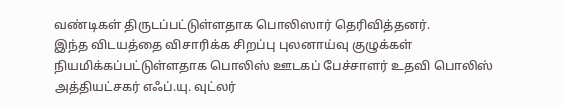வண்டிகள் திருடப்பட்டுள்ளதாக பொலிஸார் தெரிவித்தனர்.
இந்த விடயத்தை விசாரிக்க சிறப்பு புலனாய்வு குழுக்கள் நியமிக்கப்பட்டுள்ளதாக பொலிஸ் ஊடகப் பேச்சாளர் உதவி பொலிஸ் அத்தியட்சகர் எஃப்.யு. வுட்லர்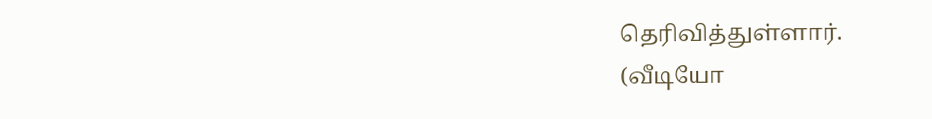தெரிவித்துள்ளார்.
(வீடியோ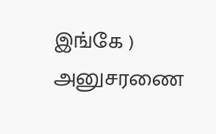இங்கே )
அனுசரணை